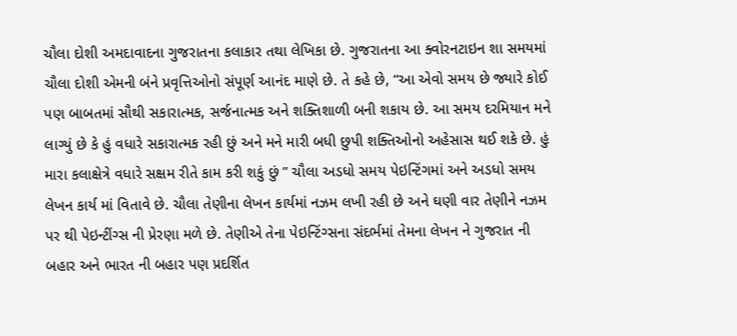ચૌલા દોશી અમદાવાદના ગુજરાતના કલાકાર તથા લેખિકા છે. ગુજરાતના આ ક્વોરનટાઇન શા સમયમાં ચૌલા દોશી એમની બંને પ્રવૃત્તિઓનો સંપૂર્ણ આનંદ માણે છે. તે કહે છે, “આ એવો સમય છે જ્યારે કોઈ પણ બાબતમાં સૌથી સકારાત્મક, સર્જનાત્મક અને શક્તિશાળી બની શકાય છે. આ સમય દરમિયાન મને લાગ્યું છે કે હું વધારે સકારાત્મક રહી છું અને મને મારી બધી છુપી શક્તિઓનો અહેસાસ થઈ શકે છે. હું મારા કલાક્ષેત્રે વધારે સક્ષમ રીતે કામ કરી શકું છું ” ચૌલા અડધો સમય પેઇન્ટિંગમાં અને અડધો સમય લેખન કાર્ય માં વિતાવે છે. ચૌલા તેણીના લેખન કાર્યમાં નઝમ લખી રહી છે અને ઘણી વાર તેણીને નઝમ પર થી પેઇન્ટીંગ્સ ની પ્રેરણા મળે છે. તેણીએ તેના પેઇન્ટિંગ્સના સંદર્ભમાં તેમના લેખન ને ગુજરાત ની બહાર અને ભારત ની બહાર પણ પ્રદર્શિત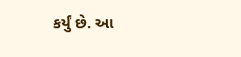કર્યું છે. આ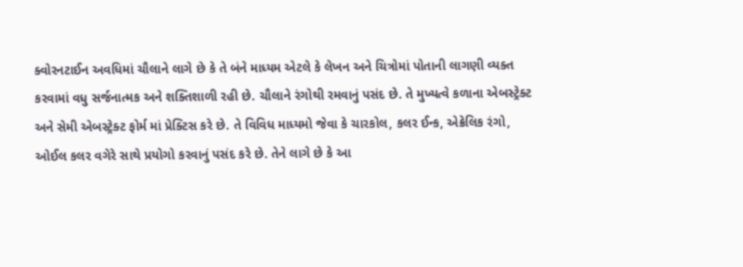ક્વોરનટાઈન અવધિમાં ચૌલાને લાગે છે કે તે બંને માધ્યમ એટલે કે લેખન અને ચિત્રોમાં પોતાની લાગણી વ્યક્ત કરવામાં વધુ સર્જનાત્મક અને શક્તિશાળી રહી છે. ચૌલાને રંગોથી રમવાનું પસંદ છે. તે મુખ્યત્વે કળાના એબસ્ટ્રેક્ટ અને સેમી એબસ્ટ્રેક્ટ ફોર્મ માં પ્રેક્ટિસ કરે છે. તે વિવિધ માધ્યમો જેવા કે ચારકોલ, કલર ઈન્ક, એક્રેલિક રંગો, ઓઈલ કલર વગેરે સાથે પ્રયોગો કરવાનું પસંદ કરે છે. તેને લાગે છે કે આ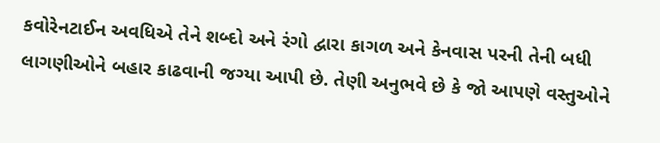કવોરેનટાઈન અવધિએ તેને શબ્દો અને રંગો દ્વારા કાગળ અને કેનવાસ પરની તેની બધી લાગણીઓને બહાર કાઢવાની જગ્યા આપી છે. તેણી અનુભવે છે કે જો આપણે વસ્તુઓને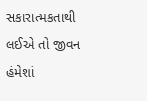સકારાત્મકતાથી લઈએ તો જીવન હંમેશાં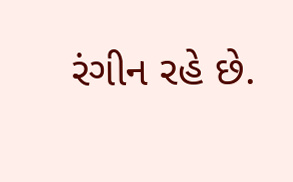રંગીન રહે છે.